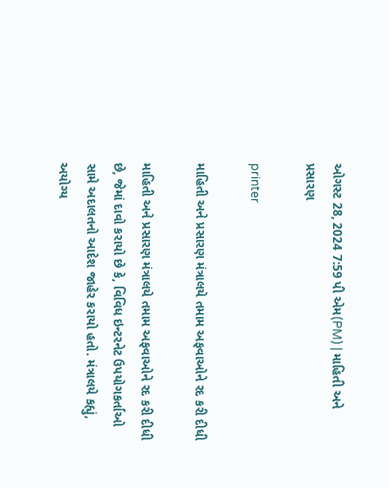ઓગસ્ટ 28, 2024 7:59 પી એમ(PM) | માહિતી અને પ્રસારણ

printer

માહિતી અને પ્રસારણ મંત્રાલયે તમામ અફવાઓને રદ કરી દીધી

માહિતી અને પ્રસારણ મંત્રાલયે તમામ અફવાઓને રદ કરી દીધી છે, જેમાં દાવો કરાયો છે કે, વિવિધ ઇન્ટરનેટ ઉપયોગકર્તાઓ સામે અદાલતનો આદેશ જાહેર કરાયો હતો. મંત્રાલયે કહ્યું, અયોગ્ય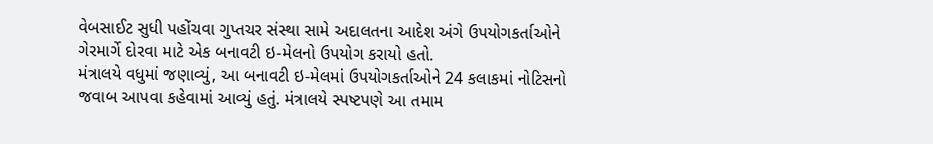વેબસાઈટ સુધી પહોંચવા ગુપ્તચર સંસ્થા સામે અદાલતના આદેશ અંગે ઉપયોગકર્તાઓને ગેરમાર્ગે દોરવા માટે એક બનાવટી ઇ-મેલનો ઉપયોગ કરાયો હતો.
મંત્રાલયે વધુમાં જણાવ્યું, આ બનાવટી ઇ-મેલમાં ઉપયોગકર્તાઓને 24 કલાકમાં નોટિસનો જવાબ આપવા કહેવામાં આવ્યું હતું. મંત્રાલયે સ્પષ્ટપણે આ તમામ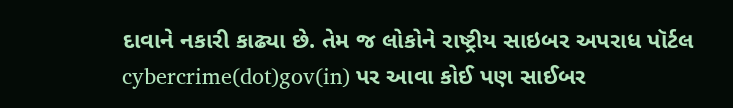દાવાને નકારી કાઢ્યા છે. તેમ જ લોકોને રાષ્ટ્રીય સાઇબર અપરાધ પૉર્ટલ cybercrime(dot)gov(in) પર આવા કોઈ પણ સાઈબર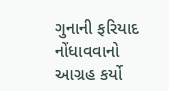ગુનાની ફરિયાદ નોંધાવવાનો આગ્રહ કર્યો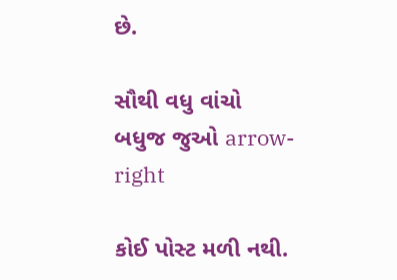છે.

સૌથી વધુ વાંચો
બધુજ જુઓ arrow-right

કોઈ પોસ્ટ મળી નથી.